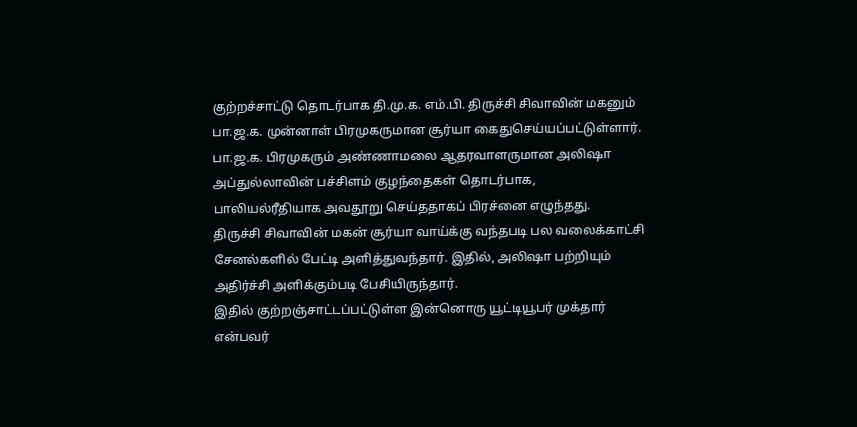குற்றச்சாட்டு தொடர்பாக தி.மு.க. எம்.பி. திருச்சி சிவாவின் மகனும் பா.ஜ.க. முன்னாள் பிரமுகருமான சூர்யா கைதுசெய்யப்பட்டுள்ளார்.
பா.ஜ.க. பிரமுகரும் அண்ணாமலை ஆதரவாளருமான அலிஷா அப்துல்லாவின் பச்சிளம் குழந்தைகள் தொடர்பாக, பாலியல்ரீதியாக அவதூறு செய்ததாகப் பிரச்னை எழுந்தது.
திருச்சி சிவாவின் மகன் சூர்யா வாய்க்கு வந்தபடி பல வலைக்காட்சி சேனல்களில் பேட்டி அளித்துவந்தார். இதில், அலிஷா பற்றியும் அதிர்ச்சி அளிக்கும்படி பேசியிருந்தார்.
இதில் குற்றஞ்சாட்டப்பட்டுள்ள இன்னொரு யூட்டியூபர் முக்தார் என்பவர்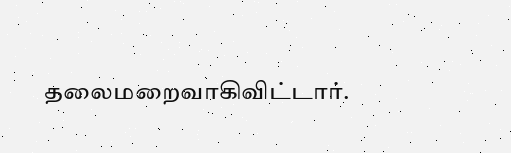தலைமறைவாகிவிட்டார்.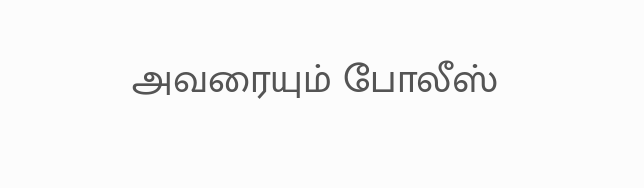அவரையும் போலீஸ்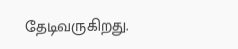தேடிவருகிறது.